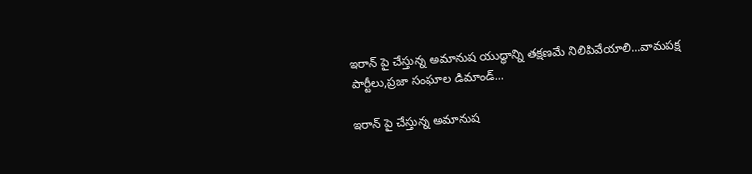ఇరాన్ పై చేస్తున్న అమానుష యుద్ధాన్ని తక్షణమే నిలిపివేయాలి...వామపక్ష పార్టీలు,ప్రజా సంఘాల డిమాండ్...

ఇరాన్ పై చేస్తున్న అమానుష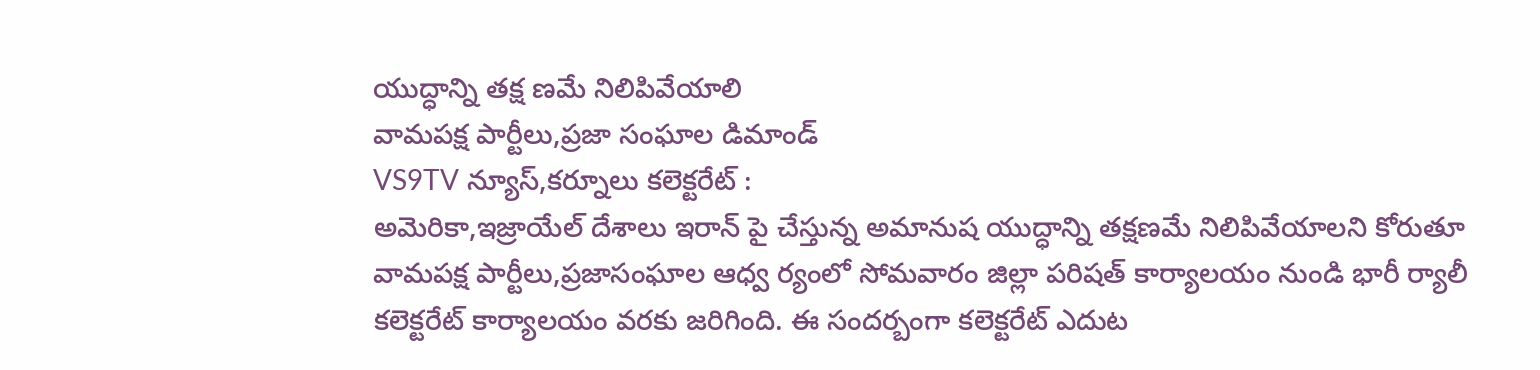యుద్ధాన్ని తక్ష ణమే నిలిపివేయాలి
వామపక్ష పార్టీలు,ప్రజా సంఘాల డిమాండ్
VS9TV న్యూస్,కర్నూలు కలెక్టరేట్ :
అమెరికా,ఇజ్రాయేల్ దేశాలు ఇరాన్ పై చేస్తున్న అమానుష యుద్ధాన్ని తక్షణమే నిలిపివేయాలని కోరుతూ వామపక్ష పార్టీలు,ప్రజాసంఘాల ఆధ్వ ర్యంలో సోమవారం జిల్లా పరిషత్ కార్యాలయం నుండి భారీ ర్యాలీ కలెక్టరేట్ కార్యాలయం వరకు జరిగింది. ఈ సందర్బంగా కలెక్టరేట్ ఎదుట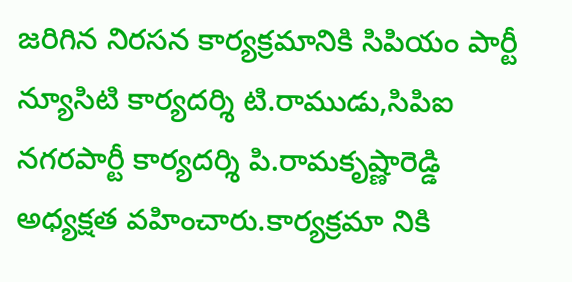జరిగిన నిరసన కార్యక్రమానికి సిపియం పార్టీ న్యూసిటి కార్యదర్శి టి.రాముడు,సిపిఐ నగరపార్టీ కార్యదర్శి పి.రామకృష్ణారెడ్డి అధ్యక్షత వహించారు.కార్యక్రమా నికి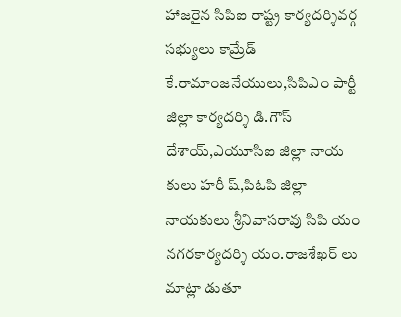హాజరైన సిపిఐ రాష్ట్ర కార్యదర్శివర్గ సభ్యులు కామ్రేడ్ కే.రామాంజనేయులు,సిపిఎం పార్టీ జిల్లా కార్యదర్శి డి.గౌస్ దేశాయ్,ఎయూసిఐ జిల్లా నాయ కులు హరీ ష్,పిఓపి జిల్లా నాయకులు శ్రీనివాసరావు సిపి యం నగరకార్యదర్శి యం.రాజశేఖర్ లు మాట్లా డుతూ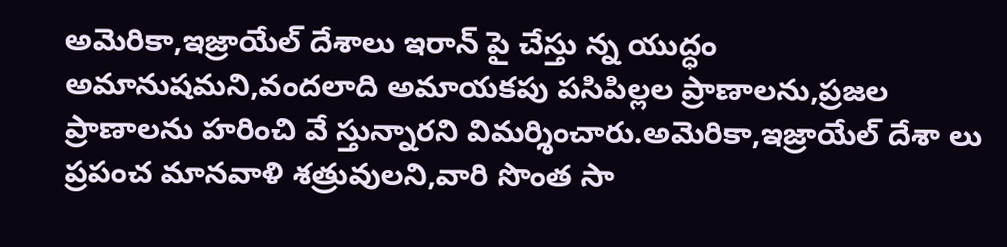అమెరికా,ఇజ్రాయేల్ దేశాలు ఇరాన్ పై చేస్తు న్న యుద్ధం అమానుషమని,వందలాది అమాయకపు పసిపిల్లల ప్రాణాలను,ప్రజల ప్రాణాలను హరించి వే స్తున్నారని విమర్శించారు.అమెరికా,ఇజ్రాయేల్ దేశా లు ప్రపంచ మానవాళి శత్రువులని,వారి సొంత సా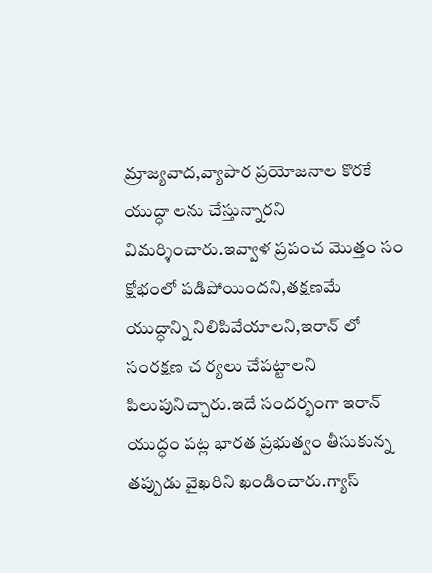మ్రాజ్యవాద,వ్యాపార ప్రయోజనాల కొరకే యుద్ధా లను చేస్తున్నారని విమర్శించారు.ఇవ్వాళ ప్రపంచ మొత్తం సం క్షోభంలో పడిపోయిందని,తక్షణమే యుద్ధాన్ని నిలిపివేయాలని,ఇరాన్ లో సంరక్షణ చ ర్యలు చేపట్టాలని పిలుపునిచ్చారు.ఇదే సందర్భంగా ఇరాన్ యుద్ధం పట్ల భారత ప్రభుత్వం తీసుకున్న తప్పుడు వైఖరిని ఖండించారు.గ్యాస్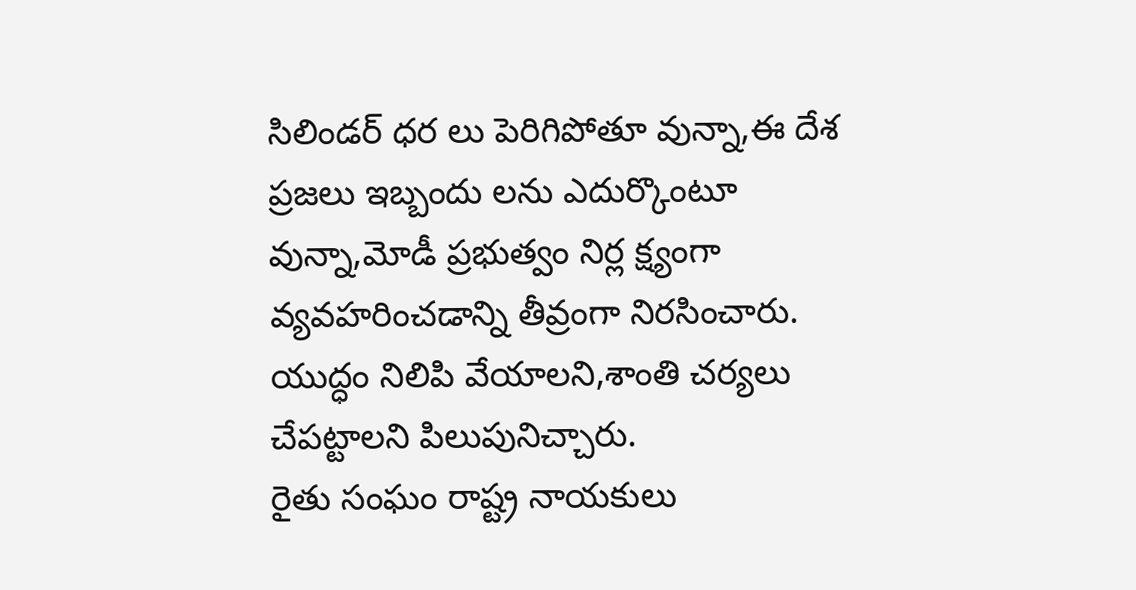సిలిండర్ ధర లు పెరిగిపోతూ వున్నా,ఈ దేశ ప్రజలు ఇబ్బందు లను ఎదుర్కొంటూ వున్నా,మోడీ ప్రభుత్వం నిర్ల క్ష్యంగా వ్యవహరించడాన్ని తీవ్రంగా నిరసించారు. యుద్ధం నిలిపి వేయాలని,శాంతి చర్యలు చేపట్టాలని పిలుపునిచ్చారు.
రైతు సంఘం రాష్ట్ర నాయకులు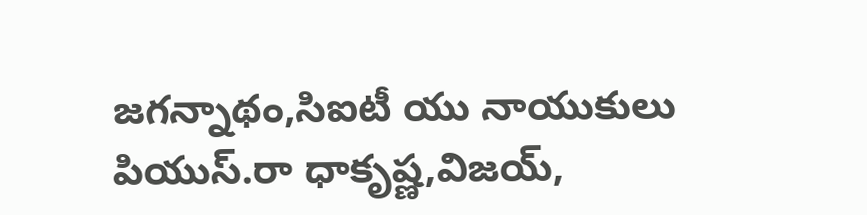జగన్నాథం,సిఐటీ యు నాయుకులు పియుస్.రా ధాకృష్ణ,విజయ్,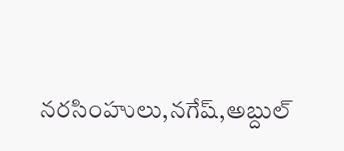నరసింహులు,నగేష్,అబ్దుల్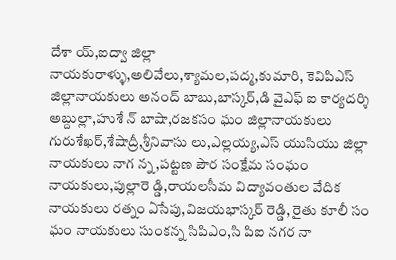దేశా య్,ఐద్వా జిల్లా నాయకురాళ్ళు,అలివేలు,శ్యామల,పద్మ,కుమారి, కెవిపిఎస్ జిల్లానాయకులు అనంద్ బాబు,బాస్కర్,డి వైఎఫ్ ఐ కార్యదర్శి అబ్దుల్లా,హుశే న్ బాషా,రజకసం ఘం జిల్లానాయకులు గురుశేఖర్,శేషాద్రీ,శ్రీనివాసు లు,ఎల్లయ్య,ఎస్ యుసియు జిల్లా నాయకులు నాగ న్న,పట్టణ పౌర సంక్షేమ సంఘం నాయకులు,పుల్లారె డ్డి,రాయలసీమ విద్యావంతుల వేదిక నాయకులు రత్నం ఏసేపు,విజయభాస్కర్ రెడ్డి, రైతు కూలీ సం ఘం నాయకులు సుంకన్న సిపిఎం,సి పిఐ నగర నా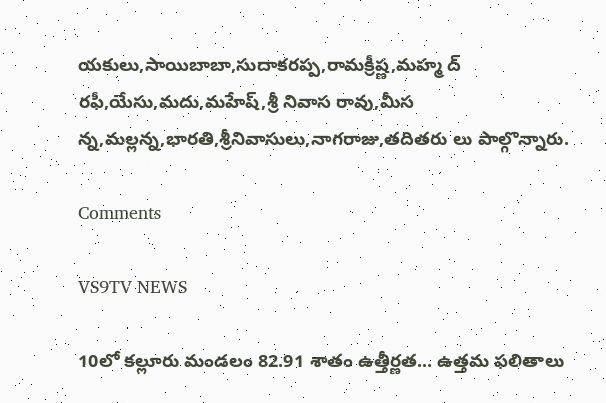యకులు,సాయిబాబా,సుదాకరప్ప,రామక్రీష్ణ,మహ్మ ద్ రఫీ,యేసు,మదు,మహేష్,శ్రీ నివాస రావు,మీస న్న,మల్లన్న,భారతి,శ్రీనివాసులు,నాగరాజు,తదితరు లు పాల్గొన్నారు.

Comments

VS9TV NEWS

10లో కల్లూరు మండలం 82.91 శాతం ఉత్తీర్ణత... ఉత్తమ ఫలితాలు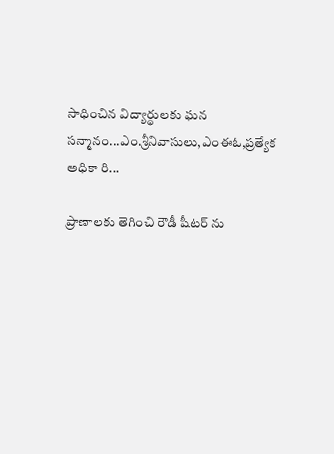సాధించిన విద్యార్థులకు ఘన సన్మానం...ఎం.శ్రీనివాసులు,ఎంఈఓ,ప్రత్యేక అధికా రి...

ప్రాణాలకు తెగించి రౌడీ షీటర్ ను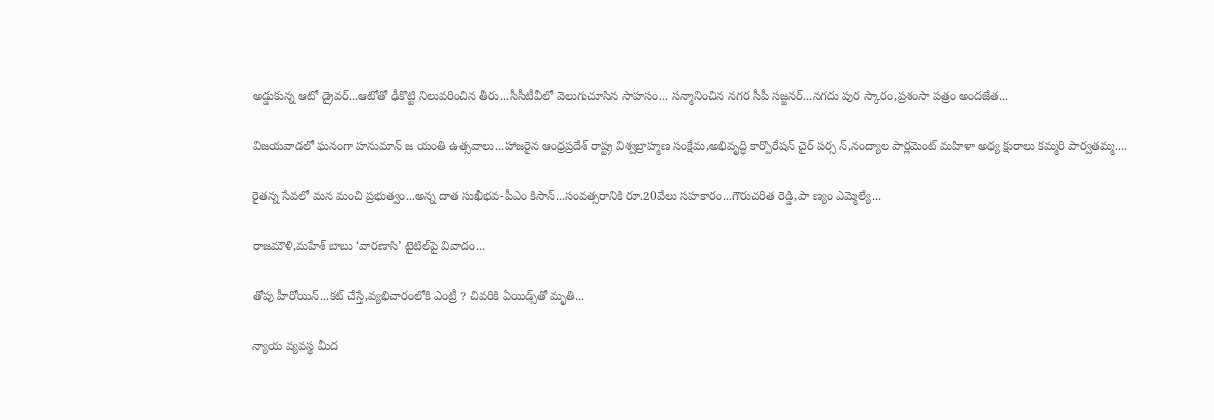అడ్డుకున్న ఆటో డ్రైవర్...ఆటోతో ఢీకొట్టి నిలువరించిన తీరు...సీసీటీవీలో వెలుగుచూసిన సాహసం... సన్మానించిన నగర సీపీ సజ్జనర్...నగదు పుర స్కారం,ప్రశంసా పత్రం అందజేత...

విజయవాడలో ఘనంగా హనుమాన్ జ యంతి ఉత్సవాలు...హాజరైన ఆంధ్రప్రదేశ్ రాష్ట్ర విశ్వబ్రాహ్మణ సంక్షేమ,అభివృద్ధి కార్పొరేషన్ చైర్ పర్స న్,నంద్యాల పార్లమెంట్ మహిళా అధ్య క్షురాలు కమ్మరి పార్వతమ్మ....

రైతన్న సేవలో మన మంచి ప్రభుత్వం...అన్న దాత సుఖీభవ-పీఎం కిసాన్...సంవత్సరానికి రూ.20వేలు సహకారం...గౌరుచరిత రెడ్డి,పా ణ్యం ఎమ్మెల్యే...

రాజమౌళి,మహేశ్ బాబు ‘వారణాసి’ టైటిల్‌పై వివాదం...

తోపు హీరోయిన్...కట్ చేస్తే,వ్యభిచారంలోకి ఎంట్రీ ? చివరికి ఏయిడ్స్‌తో మృతి...

న్యాయ వ్యవస్థ మీద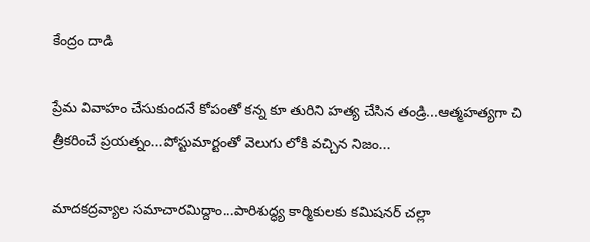కేంద్రం దాడి

ప్రేమ వివాహం చేసుకుందనే కోపంతో కన్న కూ తురిని హత్య చేసిన తండ్రి...ఆత్మహత్యగా చి త్రీకరించే ప్రయత్నం...పోస్టుమార్టంతో వెలుగు లోకి వచ్చిన నిజం...

మాదకద్రవ్యాల సమాచారమిద్దాం...పారిశుద్ధ్య కార్మికులకు కమిషనర్ చల్లా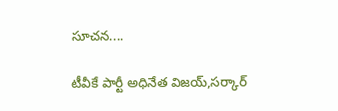సూచన....

టీవీకే పార్టీ అధినేత విజయ్,సర్కార్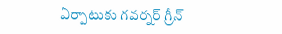ఏర్పాటుకు గవర్నర్ గ్రీన్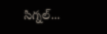సిగ్నల్...